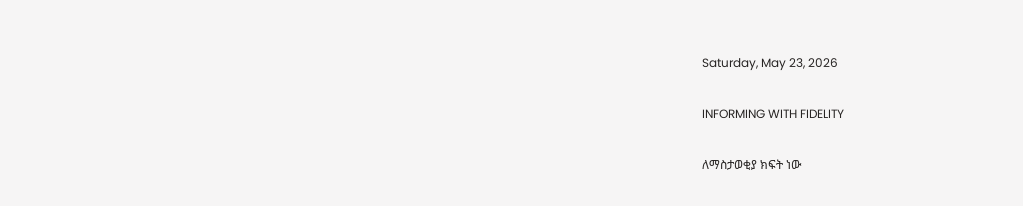Saturday, May 23, 2026

INFORMING WITH FIDELITY

ለማስታወቂያ ክፍት ነው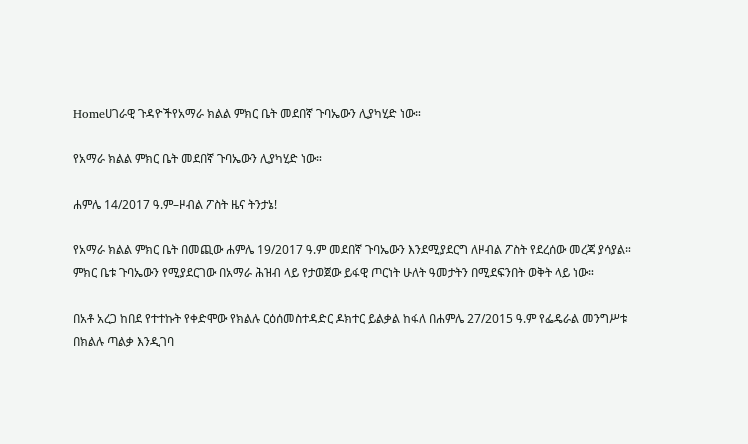Homeሀገራዊ ጉዳዮችየአማራ ክልል ምክር ቤት መደበኛ ጉባኤውን ሊያካሂድ ነው።

የአማራ ክልል ምክር ቤት መደበኛ ጉባኤውን ሊያካሂድ ነው።

ሐምሌ 14/2017 ዓ.ም–ዞብል ፖስት ዜና ትንታኔ!

የአማራ ክልል ምክር ቤት በመጪው ሐምሌ 19/2017 ዓ.ም መደበኛ ጉባኤውን እንደሚያደርግ ለዞብል ፖስት የደረሰው መረጃ ያሳያል። ምክር ቤቱ ጉባኤውን የሚያደርገው በአማራ ሕዝብ ላይ የታወጀው ይፋዊ ጦርነት ሁለት ዓመታትን በሚደፍንበት ወቅት ላይ ነው።

በአቶ አረጋ ከበደ የተተኩት የቀድሞው የክልሉ ርዕሰመስተዳድር ዶክተር ይልቃል ከፋለ በሐምሌ 27/2015 ዓ.ም የፌዴራል መንግሥቱ በክልሉ ጣልቃ እንዲገባ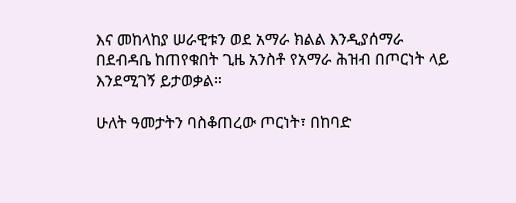እና መከላከያ ሠራዊቱን ወደ አማራ ክልል እንዲያሰማራ በደብዳቤ ከጠየቁበት ጊዜ አንስቶ የአማራ ሕዝብ በጦርነት ላይ እንደሚገኝ ይታወቃል።

ሁለት ዓመታትን ባስቆጠረው ጦርነት፣ በከባድ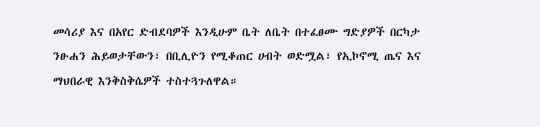መሳሪያ እና በአየር ድብደባዎች እንዲሁም ቤት ለቤት በተፈፀሙ ግድያዎች በርካታ ንፁሐን ሕይወታቸውን፣ በቢሊዮን የሚቆጠር ሀብት ወድሟል፣ የኢኮኖሚ ጤና እና ማህበራዊ እንቅስቅሴዎች ተስተጓጉለዋል።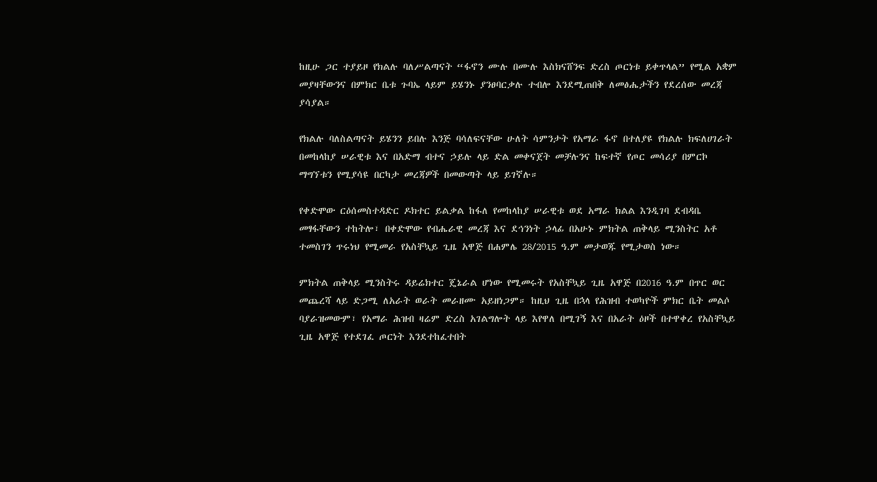ከዚሁ ጋር ተያይዞ የክልሉ ባለሥልጣናት “ፋኖን ሙሉ በሙሉ እስክናሸንፍ ድረስ ጦርነቱ ይቀጥላል” የሚል አቋም መያዛቸውንና በምክር ቤቱ ጉባኤ ላይም ይሄንኑ ያንፀባርቃሉ ተብሎ እንደሚጠበቅ ለመፅሔታችን የደረሰው መረጃ ያሳያል።

የክልሉ ባለስልጣናት ይሄንን ይበሉ እንጅ ባሳለፍናቸው ሁለት ሳምንታት የአማራ ፋኖ በተለያዩ የክልሉ ክፍለሀገራት በመከላከያ ሠራዊቱ እና በአድማ ብተና ኃይሉ ላይ ድል መቀናጀት መቻሉንና ከፍተኛ የጦር መሳሪያ በምርኮ ማግኘቱን የሚያሳዩ በርካታ መረጃዎች በመውጣት ላይ ይገኛሉ።

የቀድሞው ርዕሰመስተዳድር ዶክተር ይልቃል ከፋለ የመከላከያ ሠራዊቱ ወደ አማራ ክልል እንዲገባ ደብዳቤ መፃፋቸውን ተከትሎ፣ በቀድሞው የብሔራዊ መረጃ እና ደኅንነት ኃላፊ በአሁኑ ምክትል ጠቅላይ ሚንስትር አቶ ተመስገን ጥሩነህ የሚመራ የአስቸኳይ ጊዜ አዋጅ በሐምሌ 28/2015 ዓ.ም መታወጁ የሚታወስ ነው።

ምክትል ጠቅላይ ሚንስትሩ ዳይሬክተር ጄኔራል ሆነው የሚመሩት የአስቸኳይ ጊዜ አዋጅ በ2016 ዓ.ም በጥር ወር መጨረሻ ላይ ድጋሚ ለአራት ወራት መራዘሙ አይዘነጋም። ከዚህ ጊዜ በኋላ የሕዝብ ተወካዮች ምክር ቤት መልሶ ባያራዝመውም፣ የአማራ ሕዝብ ዛሬም ድረስ አገልግሎት ላይ እየዋለ በሚገኝ እና በአራት ዕዞች በተዋቀረ የአስቸኳይ ጊዜ አዋጅ የተደገፈ ጦርነት እንደተከፈተበት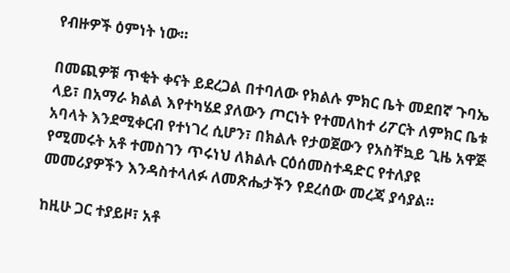የብዙዎች ዕምነት ነው።

በመጪዎቹ ጥቂት ቀናት ይደረጋል በተባለው የክልሉ ምክር ቤት መደበኛ ጉባኤ ላይ፣ በአማራ ክልል እየተካሄደ ያለውን ጦርነት የተመለከተ ሪፖርት ለምክር ቤቱ አባላት እንደሚቀርብ የተነገረ ሲሆን፣ በክልሉ የታወጀውን የአስቸኳይ ጊዜ አዋጅ የሚመሩት አቶ ተመስገን ጥሩነህ ለክልሉ ርዕሰመስተዳድር የተለያዩ መመሪያዎችን እንዳስተላለፉ ለመጽሔታችን የደረሰው መረጃ ያሳያል።

ከዚሁ ጋር ተያይዞ፣ አቶ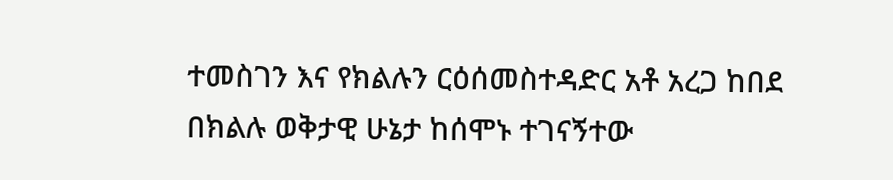ተመስገን እና የክልሉን ርዕሰመስተዳድር አቶ አረጋ ከበደ በክልሉ ወቅታዊ ሁኔታ ከሰሞኑ ተገናኝተው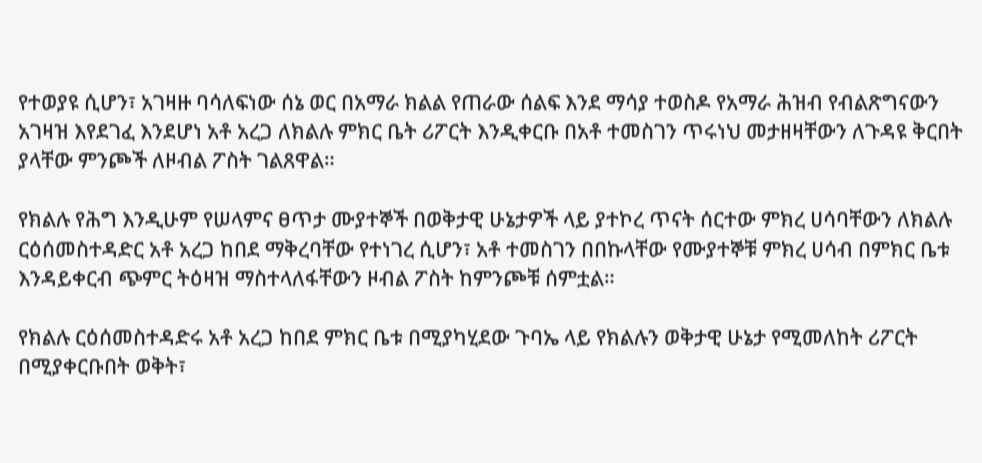የተወያዩ ሲሆን፣ አገዛዙ ባሳለፍነው ሰኔ ወር በአማራ ክልል የጠራው ሰልፍ እንደ ማሳያ ተወስዶ የአማራ ሕዝብ የብልጽግናውን አገዛዝ እየደገፈ እንደሆነ አቶ አረጋ ለክልሉ ምክር ቤት ሪፖርት እንዲቀርቡ በአቶ ተመስገን ጥሩነህ መታዘዛቸውን ለጉዳዩ ቅርበት ያላቸው ምንጮች ለዞብል ፖስት ገልጸዋል።

የክልሉ የሕግ እንዲሁም የሠላምና ፀጥታ ሙያተኞች በወቅታዊ ሁኔታዎች ላይ ያተኮረ ጥናት ሰርተው ምክረ ሀሳባቸውን ለክልሉ ርዕሰመስተዳድር አቶ አረጋ ከበደ ማቅረባቸው የተነገረ ሲሆን፣ አቶ ተመስገን በበኩላቸው የሙያተኞቹ ምክረ ሀሳብ በምክር ቤቱ እንዳይቀርብ ጭምር ትዕዛዝ ማስተላለፋቸውን ዞብል ፖስት ከምንጮቹ ሰምቷል።

የክልሉ ርዕሰመስተዳድሩ አቶ አረጋ ከበደ ምክር ቤቱ በሚያካሂደው ጉባኤ ላይ የክልሉን ወቅታዊ ሁኔታ የሚመለከት ሪፖርት በሚያቀርቡበት ወቅት፣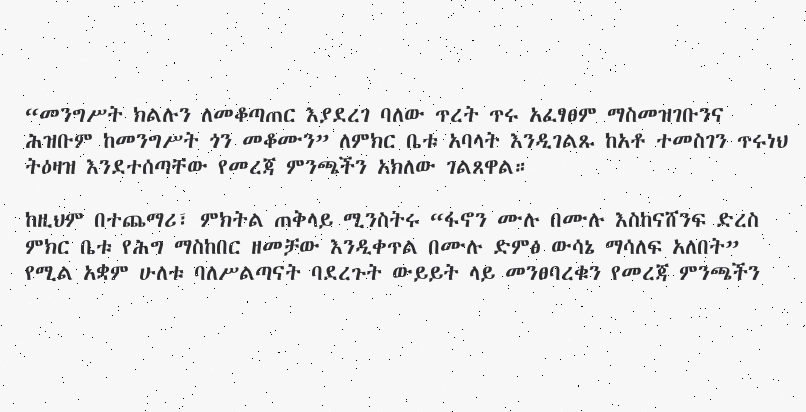“መንግሥት ክልሉን ለመቆጣጠር እያደረገ ባለው ጥረት ጥሩ አፈፃፀም ማስመዝገቡንና ሕዝቡም ከመንግሥት ጎን መቆሙን” ለምክር ቤቱ አባላት እንዲገልጹ ከአቶ ተመስገን ጥሩነህ ትዕዛዝ እንደተሰጣቸው የመረጃ ምንጫችን አክለው ገልጸዋል።

ከዚህም በተጨማሪ፣ ምክትል ጠቅላይ ሚንስትሩ “ፋኖን ሙሉ በሙሉ እስከናሸንፍ ድረስ ምክር ቤቱ የሕግ ማስከበር ዘመቻው እንዲቀጥል በሙሉ ድምፅ ውሳኔ ማሳለፍ አለበት” የሚል አቋም ሁለቱ ባለሥልጣናት ባደረጉት ውይይት ላይ መንፀባረቁን የመረጃ ምንጫችን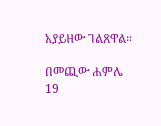አያይዘው ገልጸዋል።

በመጪው ሐምሌ 19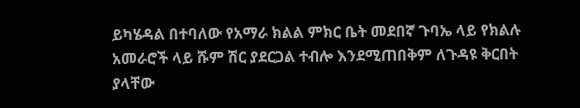ይካሄዳል በተባለው የአማራ ክልል ምክር ቤት መደበኛ ጉባኤ ላይ የክልሉ አመራሮች ላይ ሹም ሽር ያደርጋል ተብሎ እንደሚጠበቅም ለጉዳዩ ቅርበት ያላቸው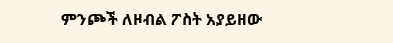ምንጮች ለዞብል ፖስት አያይዘው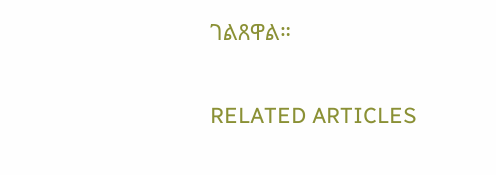ገልጸዋል።

RELATED ARTICLES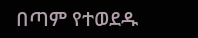በጣም የተወደዱ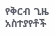የቅርብ ጊዜ አስተያየቶች